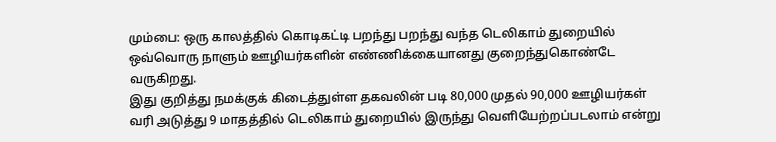மும்பை: ஒரு காலத்தில் கொடிகட்டி பறந்து பறந்து வந்த டெலிகாம் துறையில் ஒவ்வொரு நாளும் ஊழியர்களின் எண்ணிக்கையானது குறைந்துகொண்டே வருகிறது.
இது குறித்து நமக்குக் கிடைத்துள்ள தகவலின் படி 80,000 முதல் 90,000 ஊழியர்கள் வரி அடுத்து 9 மாதத்தில் டெலிகாம் துறையில் இருந்து வெளியேற்றப்படலாம் என்று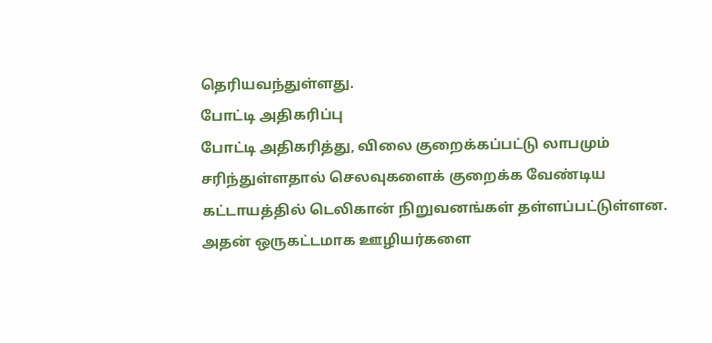தெரியவந்துள்ளது.
போட்டி அதிகரிப்பு
போட்டி அதிகரித்து, விலை குறைக்கப்பட்டு லாபமும் சரிந்துள்ளதால் செலவுகளைக் குறைக்க வேண்டிய கட்டாயத்தில் டெலிகான் நிறுவனங்கள் தள்ளப்பட்டுள்ளன. அதன் ஒருகட்டமாக ஊழியர்களை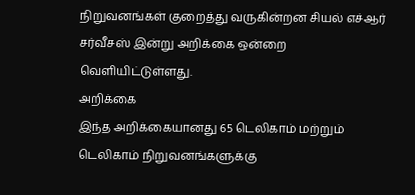நிறுவனங்கள் குறைத்து வருகின்றன சியல் எச்ஆர் சர்வீசஸ் இன்று அறிக்கை ஒன்றை வெளியிட்டுள்ளது.
அறிக்கை
இந்த அறிக்கையானது 65 டெலிகாம் மற்றும் டெலிகாம் நிறுவனங்களுக்கு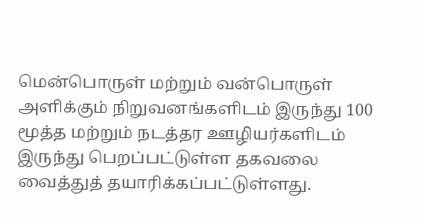மென்பொருள் மற்றும் வன்பொருள் அளிக்கும் நிறுவனங்களிடம் இருந்து 100 மூத்த மற்றும் நடத்தர ஊழியர்களிடம் இருந்து பெறப்பட்டுள்ள தகவலை வைத்துத் தயாரிக்கப்பட்டுள்ளது.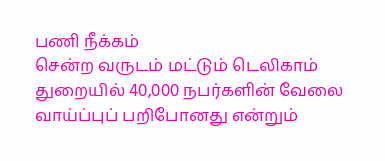பணி நீக்கம்
சென்ற வருடம் மட்டும் டெலிகாம் துறையில் 40,000 நபர்களின் வேலை வாய்ப்புப் பறிபோனது என்றும்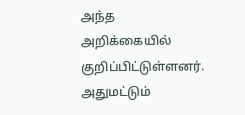அந்த அறிக்கையில் குறிப்பிட்டுள்ளனர். அதுமட்டும்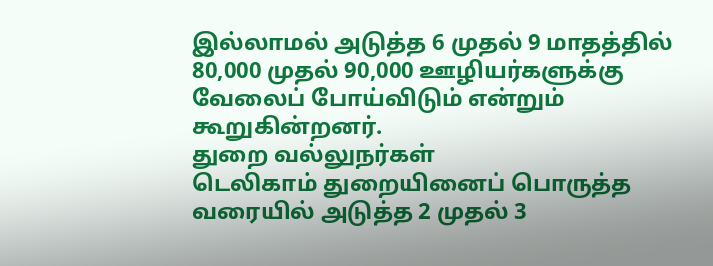இல்லாமல் அடுத்த 6 முதல் 9 மாதத்தில் 80,000 முதல் 90,000 ஊழியர்களுக்கு வேலைப் போய்விடும் என்றும் கூறுகின்றனர்.
துறை வல்லுநர்கள்
டெலிகாம் துறையினைப் பொருத்த வரையில் அடுத்த 2 முதல் 3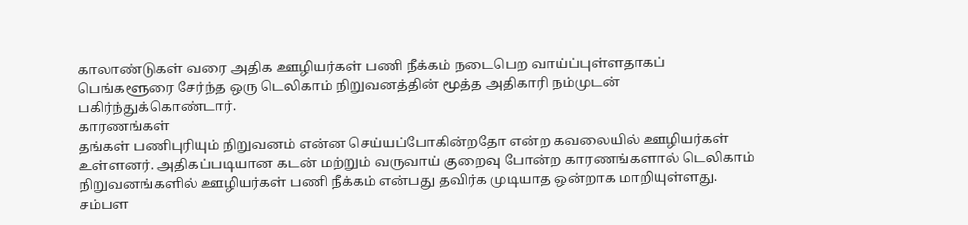காலாண்டுகள் வரை அதிக ஊழியர்கள் பணி நீக்கம் நடைபெற வாய்ப்புள்ளதாகப் பெங்களூரை சேர்ந்த ஒரு டெலிகாம் நிறுவனத்தின் மூத்த அதிகாரி நம்முடன் பகிர்ந்துக்கொண்டார்.
காரணங்கள்
தங்கள் பணிபுரியும் நிறுவனம் என்ன செய்யப்போகின்றதோ என்ற கவலையில் ஊழியர்கள் உள்ளனர். அதிகப்படியான கடன் மற்றும் வருவாய் குறைவு போன்ற காரணங்களால் டெலிகாம் நிறுவனங்களில் ஊழியர்கள் பணி நீக்கம் என்பது தவிர்க முடியாத ஒன்றாக மாறியுள்ளது.
சம்பள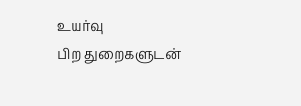உயர்வு
பிற துறைகளுடன்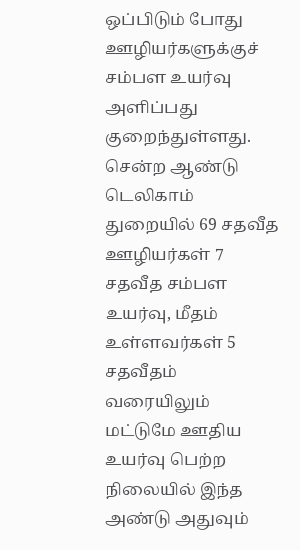ஒப்பிடும் போது ஊழியர்களுக்குச் சம்பள உயர்வு அளிப்பது குறைந்துள்ளது. சென்ற ஆண்டு டெலிகாம் துறையில் 69 சதவீத ஊழியர்கள் 7 சதவீத சம்பள உயர்வு, மீதம் உள்ளவர்கள் 5 சதவீதம் வரையிலும் மட்டுமே ஊதிய உயர்வு பெற்ற நிலையில் இந்த அண்டு அதுவும்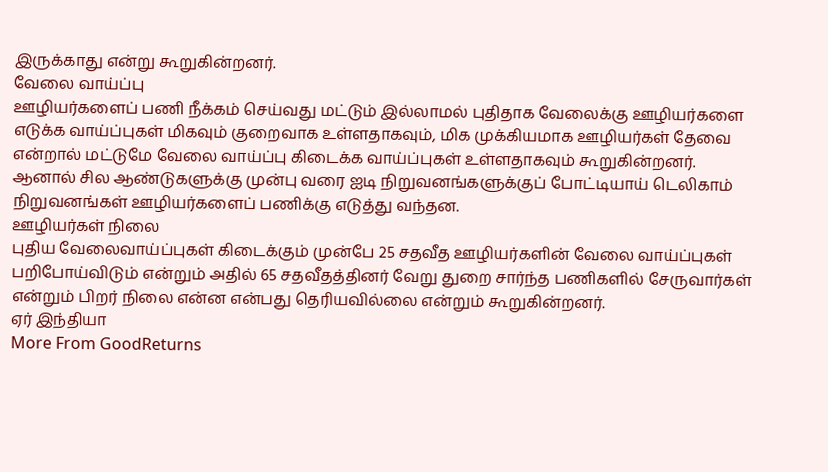இருக்காது என்று கூறுகின்றனர்.
வேலை வாய்ப்பு
ஊழியர்களைப் பணி நீக்கம் செய்வது மட்டும் இல்லாமல் புதிதாக வேலைக்கு ஊழியர்களை எடுக்க வாய்ப்புகள் மிகவும் குறைவாக உள்ளதாகவும், மிக முக்கியமாக ஊழியர்கள் தேவை என்றால் மட்டுமே வேலை வாய்ப்பு கிடைக்க வாய்ப்புகள் உள்ளதாகவும் கூறுகின்றனர். ஆனால் சில ஆண்டுகளுக்கு முன்பு வரை ஐடி நிறுவனங்களுக்குப் போட்டியாய் டெலிகாம் நிறுவனங்கள் ஊழியர்களைப் பணிக்கு எடுத்து வந்தன.
ஊழியர்கள் நிலை
புதிய வேலைவாய்ப்புகள் கிடைக்கும் முன்பே 25 சதவீத ஊழியர்களின் வேலை வாய்ப்புகள் பறிபோய்விடும் என்றும் அதில் 65 சதவீதத்தினர் வேறு துறை சார்ந்த பணிகளில் சேருவார்கள் என்றும் பிறர் நிலை என்ன என்பது தெரியவில்லை என்றும் கூறுகின்றனர்.
ஏர் இந்தியா
More From GoodReturns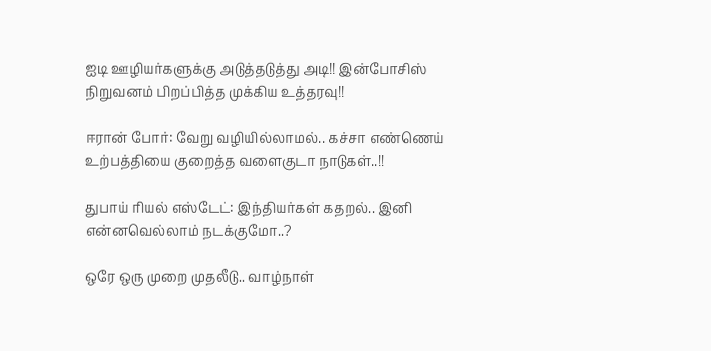ஐடி ஊழியர்களுக்கு அடுத்தடுத்து அடி!! இன்போசிஸ் நிறுவனம் பிறப்பித்த முக்கிய உத்தரவு!!

ஈரான் போர்: வேறு வழியில்லாமல்.. கச்சா எண்ணெய் உற்பத்தியை குறைத்த வளைகுடா நாடுகள்..!!

துபாய் ரியல் எஸ்டேட்: இந்தியர்கள் கதறல்.. இனி என்னவெல்லாம் நடக்குமோ..?

ஒரே ஒரு முறை முதலீடு.. வாழ்நாள்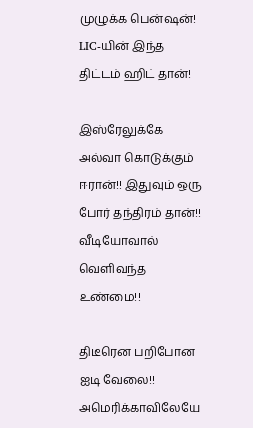முழுக்க பென்ஷன்! LIC-யின் இந்த திட்டம் ஹிட் தான்!

இஸ்ரேலுக்கே அல்வா கொடுக்கும் ஈரான்!! இதுவும் ஒரு போர் தந்திரம் தான்!! வீடியோவால் வெளிவந்த உண்மை!!

திடீரென பறிபோன ஐடி வேலை!! அமெரிக்காவிலேயே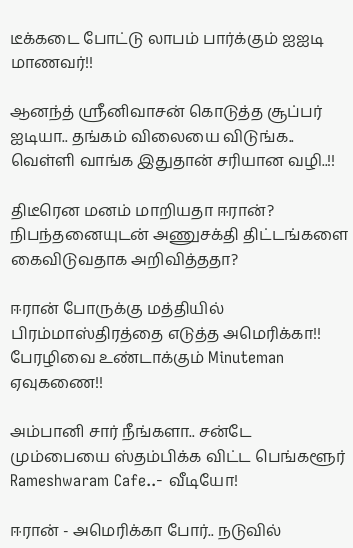டீக்கடை போட்டு லாபம் பார்க்கும் ஐஐடி மாணவர்!!

ஆனந்த் ஸ்ரீனிவாசன் கொடுத்த சூப்பர் ஐடியா.. தங்கம் விலையை விடுங்க.. வெள்ளி வாங்க இதுதான் சரியான வழி..!!

திடீரென மனம் மாறியதா ஈரான்? நிபந்தனையுடன் அணுசக்தி திட்டங்களை கைவிடுவதாக அறிவித்ததா?

ஈரான் போருக்கு மத்தியில் பிரம்மாஸ்திரத்தை எடுத்த அமெரிக்கா!! பேரழிவை உண்டாக்கும் Minuteman ஏவுகணை!!

அம்பானி சார் நீங்களா.. சன்டே மும்பையை ஸ்தம்பிக்க விட்ட பெங்களூர் Rameshwaram Cafe..- வீடியோ!

ஈரான் - அமெரிக்கா போர்.. நடுவில்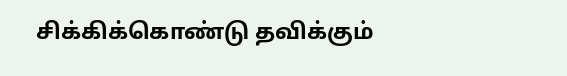சிக்கிக்கொண்டு தவிக்கும்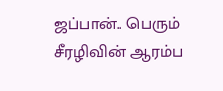ஜப்பான்.. பெரும் சீரழிவின் ஆரம்ப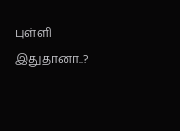புள்ளி இதுதானா..?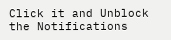Click it and Unblock the Notifications